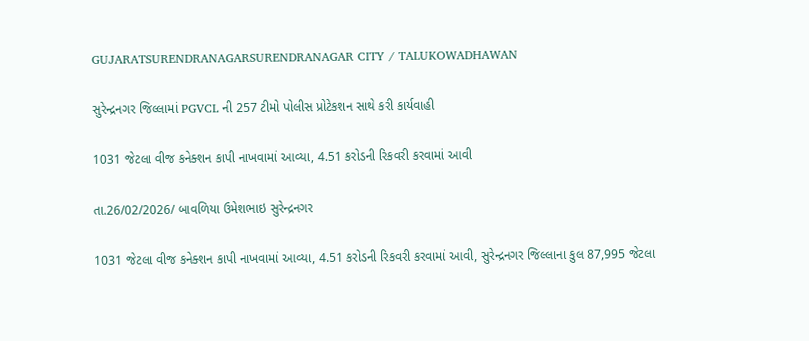GUJARATSURENDRANAGARSURENDRANAGAR CITY / TALUKOWADHAWAN

સુરેન્દ્રનગર જિલ્લામાં PGVCL ની 257 ટીમો પોલીસ પ્રોટેકશન સાથે કરી કાર્યવાહી

1031 જેટલા વીજ કનેક્શન કાપી નાખવામાં આવ્યા, 4.51 કરોડની રિકવરી કરવામાં આવી

તા.26/02/2026/ બાવળિયા ઉમેશભાઇ સુરેન્દ્રનગર

1031 જેટલા વીજ કનેક્શન કાપી નાખવામાં આવ્યા, 4.51 કરોડની રિકવરી કરવામાં આવી, સુરેન્દ્રનગર જિલ્લાના કુલ 87,995 જેટલા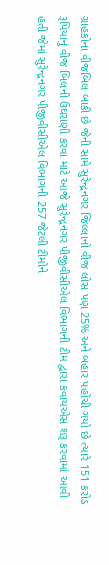ગ્રાહકોના વીજબિલ બાકી છે જેની સામે સુરેન્દ્રનગર જિલ્લાનો વીજ લોસ પણ 25% અને બહાર પહોંચી ગયો છે ત્યારે 151 કરોડ રૂપિયાનું વીજ બિલની ઉઘરાણી કરવા માટે આજે સુરેન્દ્રનગર પીજીવીસીએલ વિભાગની ટીમ દ્વારા કવાયએસ શરૂ કરવામાં આવી હતી જેમાં સુરેન્દ્રનગર પીજીવીસીએલ વિભાગની 257 જેટલી ટીમોને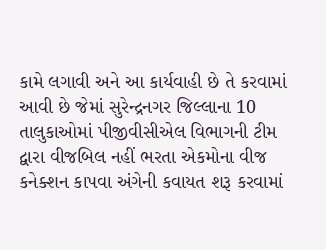કામે લગાવી અને આ કાર્યવાહી છે તે કરવામાં આવી છે જેમાં સુરેન્દ્રનગર જિલ્લાના 10 તાલુકાઓમાં પીજીવીસીએલ વિભાગની ટીમ દ્વારા વીજબિલ નહીં ભરતા એકમોના વીજ કનેક્શન કાપવા અંગેની કવાયત શરૂ કરવામાં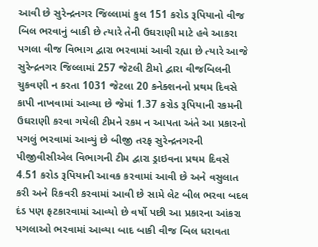આવી છે સુરેન્દ્રનગર જિલ્લામાં કુલ 151 કરોડ રૂપિયાનો વીજ બિલ ભરવાનું બાકી છે ત્યારે તેની ઉઘરાણી માટે હવે આકરા પગલા વીજ વિભાગ દ્વારા ભરવામાં આવી રહ્યા છે ત્યારે આજે સુરેન્દ્રનગર જિલ્લામાં 257 જેટલી ટીમો દ્વારા વીજબિલની ચુકવણી ન કરતા 1031 જેટલા 20 કનેક્શનનો પ્રથમ દિવસે કાપી નાખવામાં આવ્યા છે જેમાં 1.37 કરોડ રૂપિયાની રકમની ઉઘરાણી કરવા ગયેલી ટીમને રકમ ન આપતા અંતે આ પ્રકારનો પગલું ભરવામાં આવ્યું છે બીજી તરફ સુરેન્દ્રનગરની પીજીવીસીએલ વિભાગની ટીમ દ્વારા ડ્રાઇવના પ્રથમ દિવસે 4.51 કરોડ રૂપિયાની આવક કરવામાં આવી છે અને વસુલાત કરી અને રિકવરી કરવામાં આવી છે સામે લેટ બીલ ભરવા બદલ દંડ પણ ફટકારવામાં આવ્યો છે વર્ષો પછી આ પ્રકારના આંકરા પગલાઓ ભરવામાં આવ્યા બાદ બાકી વીજ બિલ ધરાવતા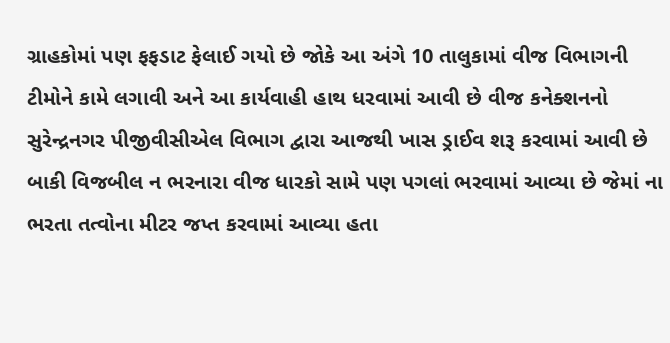ગ્રાહકોમાં પણ ફફડાટ ફેલાઈ ગયો છે જોકે આ અંગે 10 તાલુકામાં વીજ વિભાગની ટીમોને કામે લગાવી અને આ કાર્યવાહી હાથ ધરવામાં આવી છે વીજ કનેક્શનનો સુરેન્દ્રનગર પીજીવીસીએલ વિભાગ દ્વારા આજથી ખાસ ડ્રાઈવ શરૂ કરવામાં આવી છે બાકી વિજબીલ ન ભરનારા વીજ ધારકો સામે પણ પગલાં ભરવામાં આવ્યા છે જેમાં ના ભરતા તત્વોના મીટર જપ્ત કરવામાં આવ્યા હતા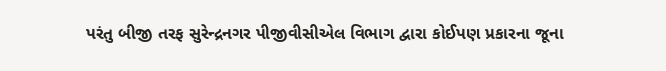પરંતુ બીજી તરફ સુરેન્દ્રનગર પીજીવીસીએલ વિભાગ દ્વારા કોઈપણ પ્રકારના જૂના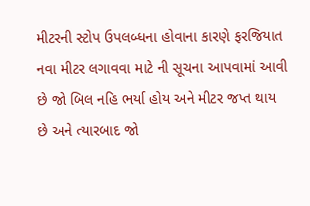મીટરની સ્ટોપ ઉપલબ્ધના હોવાના કારણે ફરજિયાત નવા મીટર લગાવવા માટે ની સૂચના આપવામાં આવી છે જો બિલ નહિ ભર્યા હોય અને મીટર જપ્ત થાય છે અને ત્યારબાદ જો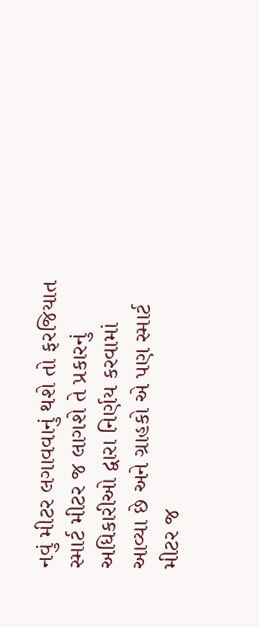નવું મીટર લગાવવાનું થશે તો ફરજિયાત સ્માર્ટ મીટર જ લાગશે તે પ્રકારનું અધિકારીઓ દ્વારા નિર્ણય કરવામાં આવ્યા છે અને ગ્રાહકો એ પણ સ્માર્ટ મીટર જ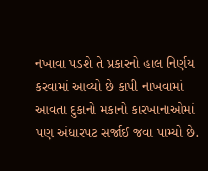નખાવા પડશે તે પ્રકારનો હાલ નિર્ણય કરવામાં આવ્યો છે કાપી નાખવામાં આવતા દુકાનો મકાનો કારખાનાઓમાં પણ અંધારપટ સર્જાઈ જવા પામ્યો છે.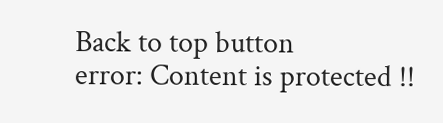Back to top button
error: Content is protected !!